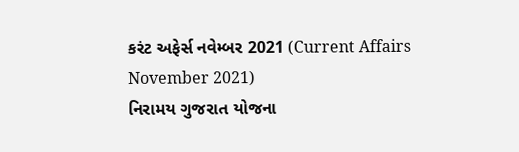કરંટ અફેર્સ નવેમ્બર 2021 (Current Affairs November 2021)
નિરામય ગુજરાત યોજના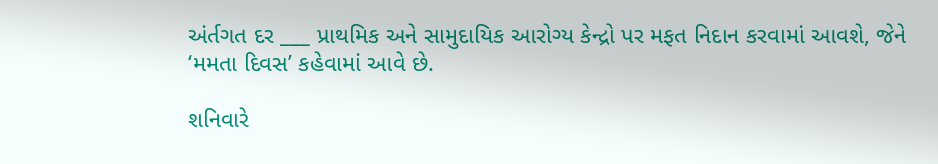અંર્તગત દર ___ પ્રાથમિક અને સામુદાયિક આરોગ્ય કેન્દ્રો પર મફત નિદાન કરવામાં આવશે, જેને ‘મમતા દિવસ’ કહેવામાં આવે છે.

શનિવારે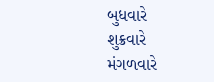બુધવારે
શુક્રવારે
મંગળવારે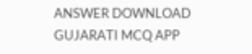ANSWER DOWNLOAD GUJARATI MCQ APP